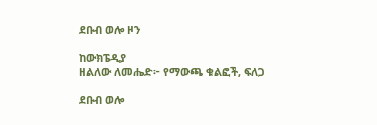ደቡብ ወሎ ዞን

ከውክፔዲያ
ዘልለው ለመሔድ፦ የማውጫ ቁልፎች, ፍለጋ

ደቡብ ወሎ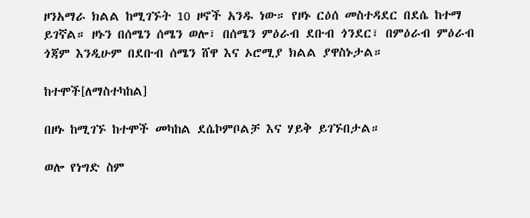ዞንአማራ ክልል ከሚገኙት 10 ዞኖች አንዱ ነው። የዞኑ ርዕሰ መስተዳደር በደሴ ከተማ ይገኛል። ዞኑን በሰሜን ሰሜን ወሎ፣ በሰሜን ምዕራብ ደቡብ ጎንደር፣ በምዕራብ ምዕራብ ጎጃም እንዲሁም በደቡብ ሰሜን ሸዋ እና ኦሮሚያ ክልል ያዋስኑታል።

ከተሞች[ለማስተካከል]

በዞኑ ከሚገኙ ከተሞች መካከል ደሴኮምቦልቻ እና ሃይቅ ይገኙበታል።

ወሎ የነግድ ስም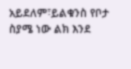አይደለም፣ይልቁንስ የቦታ ስያሜ ነው ልክ እንደ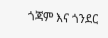ጎጃም እና ጎንደር